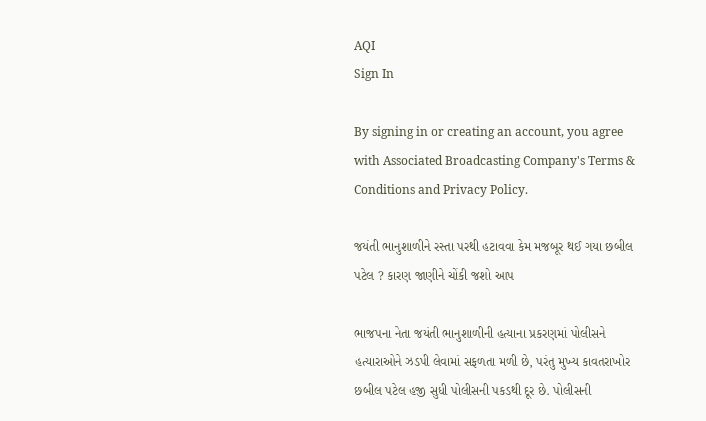AQI
Sign In

By signing in or creating an account, you agree with Associated Broadcasting Company's Terms & Conditions and Privacy Policy.

જયંતી ભાનુશાળીને રસ્તા પરથી હટાવવા કેમ મજબૂર થઈ ગયા છબીલ પટેલ ? કારણ જાણીને ચોંકી જશો આપ

ભાજપના નેતા જયંતી ભાનુશાળીની હત્યાના પ્રકરણમાં પોલીસને હત્યારાઓને ઝડપી લેવામાં સફળતા મળી છે, પરંતુ મુખ્ય કાવતરાખોર છબીલ પટેલ હજી સુધી પોલીસની પકડથી દૂર છે. પોલીસની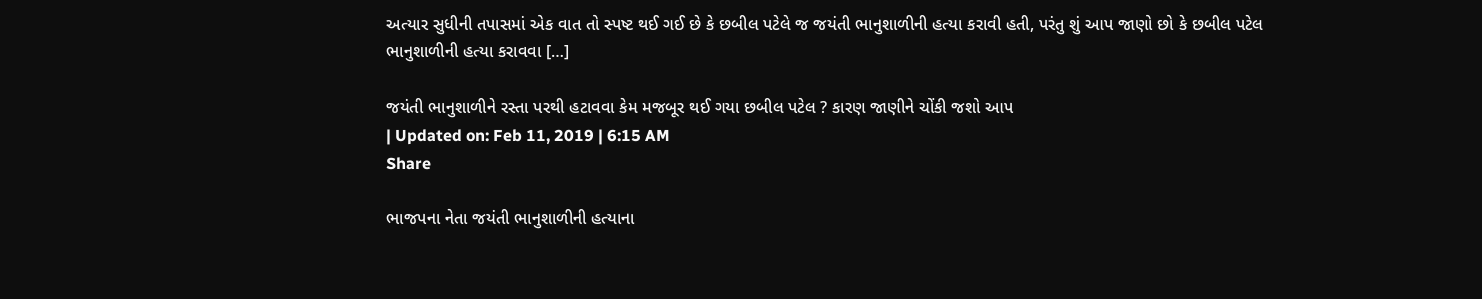અત્યાર સુધીની તપાસમાં એક વાત તો સ્પષ્ટ થઈ ગઈ છે કે છબીલ પટેલે જ જયંતી ભાનુશાળીની હત્યા કરાવી હતી, પરંતુ શું આપ જાણો છો કે છબીલ પટેલ ભાનુશાળીની હત્યા કરાવવા […]

જયંતી ભાનુશાળીને રસ્તા પરથી હટાવવા કેમ મજબૂર થઈ ગયા છબીલ પટેલ ? કારણ જાણીને ચોંકી જશો આપ
| Updated on: Feb 11, 2019 | 6:15 AM
Share

ભાજપના નેતા જયંતી ભાનુશાળીની હત્યાના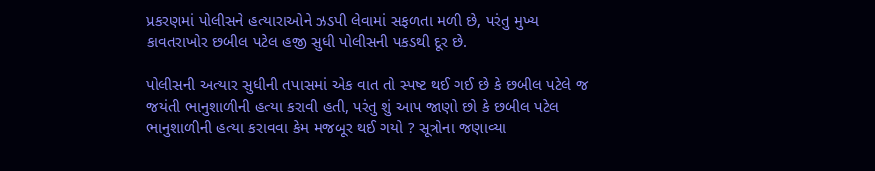પ્રકરણમાં પોલીસને હત્યારાઓને ઝડપી લેવામાં સફળતા મળી છે, પરંતુ મુખ્ય કાવતરાખોર છબીલ પટેલ હજી સુધી પોલીસની પકડથી દૂર છે.

પોલીસની અત્યાર સુધીની તપાસમાં એક વાત તો સ્પષ્ટ થઈ ગઈ છે કે છબીલ પટેલે જ જયંતી ભાનુશાળીની હત્યા કરાવી હતી, પરંતુ શું આપ જાણો છો કે છબીલ પટેલ ભાનુશાળીની હત્યા કરાવવા કેમ મજબૂર થઈ ગયો ? સૂત્રોના જણાવ્યા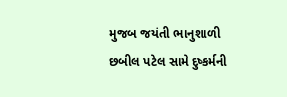મુજબ જયંતી ભાનુશાળી છબીલ પટેલ સામે દુષ્કર્મની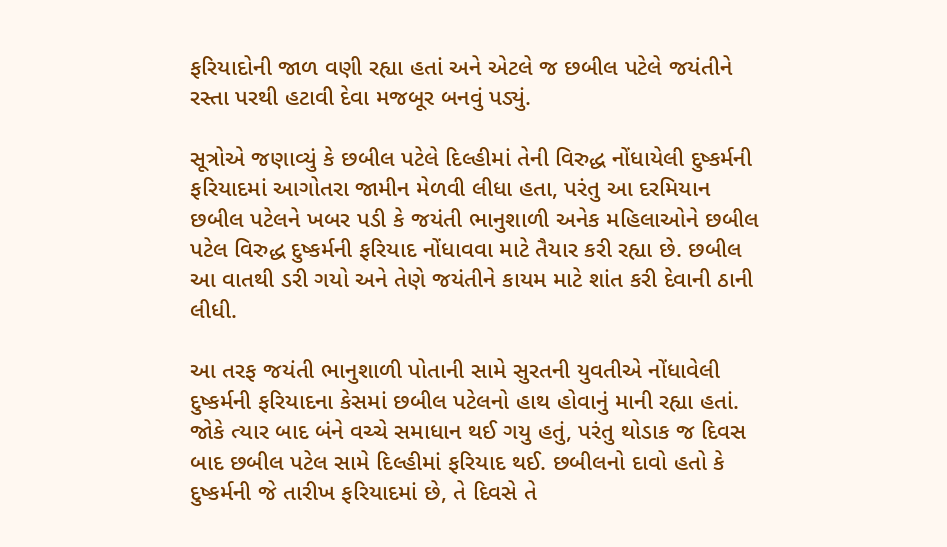ફરિયાદોની જાળ વણી રહ્યા હતાં અને એટલે જ છબીલ પટેલે જયંતીને રસ્તા પરથી હટાવી દેવા મજબૂર બનવું પડ્યું.

સૂત્રોએ જણાવ્યું કે છબીલ પટેલે દિલ્હીમાં તેની વિરુદ્ધ નોંધાયેલી દુષ્કર્મની ફરિયાદમાં આગોતરા જામીન મેળવી લીધા હતા, પરંતુ આ દરમિયાન છબીલ પટેલને ખબર પડી કે જયંતી ભાનુશાળી અનેક મહિલાઓને છબીલ પટેલ વિરુદ્ધ દુષ્કર્મની ફરિયાદ નોંધાવવા માટે તૈયાર કરી રહ્યા છે. છબીલ આ વાતથી ડરી ગયો અને તેણે જયંતીને કાયમ માટે શાંત કરી દેવાની ઠાની લીધી.

આ તરફ જયંતી ભાનુશાળી પોતાની સામે સુરતની યુવતીએ નોંધાવેલી દુષ્કર્મની ફરિયાદના કેસમાં છબીલ પટેલનો હાથ હોવાનું માની રહ્યા હતાં. જોકે ત્યાર બાદ બંને વચ્ચે સમાધાન થઈ ગયુ હતું, પરંતુ થોડાક જ દિવસ બાદ છબીલ પટેલ સામે દિલ્હીમાં ફરિયાદ થઈ. છબીલનો દાવો હતો કે દુષ્કર્મની જે તારીખ ફરિયાદમાં છે, તે દિવસે તે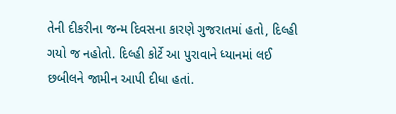તેની દીકરીના જન્મ દિવસના કારણે ગુજરાતમાં હતો, દિલ્હી ગયો જ નહોતો. દિલ્હી કોર્ટે આ પુરાવાને ધ્યાનમાં લઈ છબીલને જામીન આપી દીધા હતાં.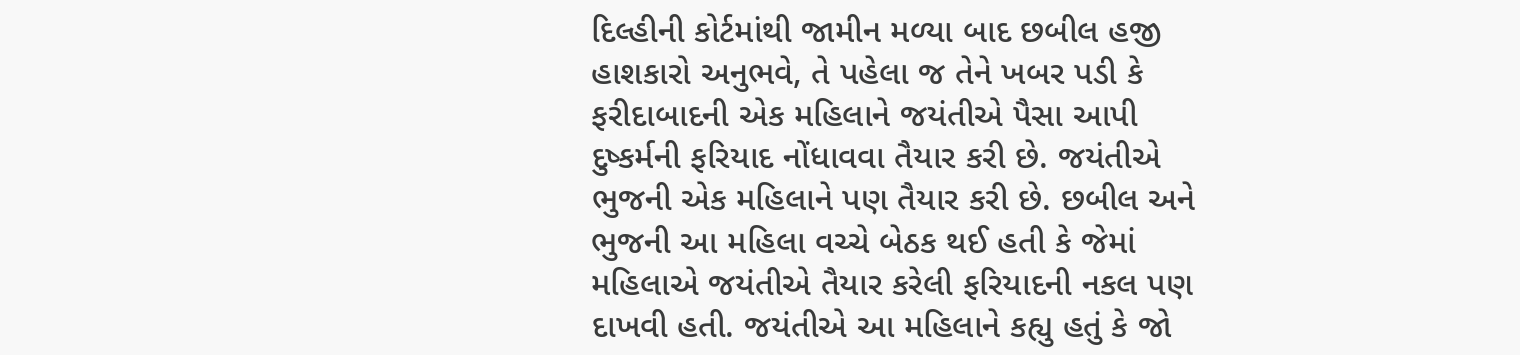દિલ્હીની કોર્ટમાંથી જામીન મળ્યા બાદ છબીલ હજી હાશકારો અનુભવે, તે પહેલા જ તેને ખબર પડી કે ફરીદાબાદની એક મહિલાને જયંતીએ પૈસા આપી દુષ્કર્મની ફરિયાદ નોંધાવવા તૈયાર કરી છે. જયંતીએ ભુજની એક મહિલાને પણ તૈયાર કરી છે. છબીલ અને ભુજની આ મહિલા વચ્ચે બેઠક થઈ હતી કે જેમાં મહિલાએ જયંતીએ તૈયાર કરેલી ફરિયાદની નકલ પણ દાખવી હતી. જયંતીએ આ મહિલાને કહ્યુ હતું કે જો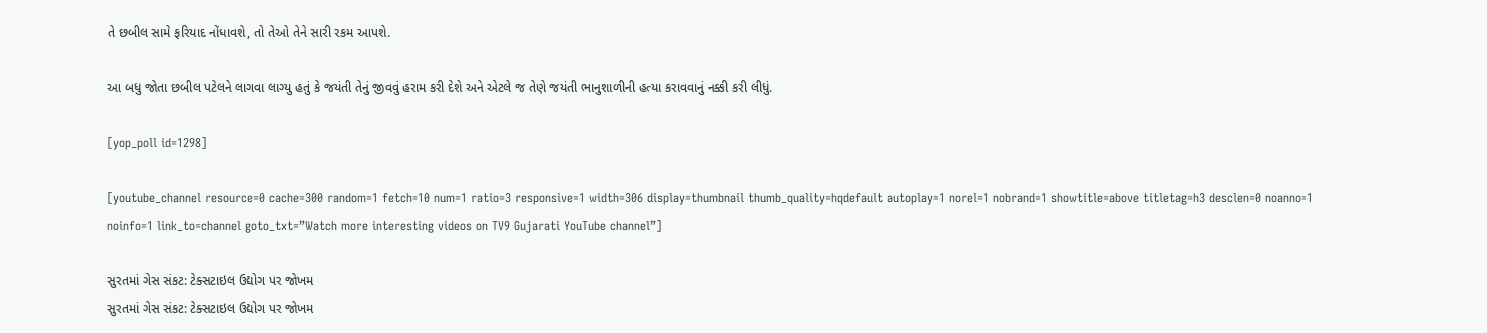તે છબીલ સામે ફરિયાદ નોંધાવશે, તો તેઓ તેને સારી રકમ આપશે.

આ બધુ જોતા છબીલ પટેલને લાગવા લાગ્યુ હતું કે જયંતી તેનું જીવવું હરામ કરી દેશે અને એટલે જ તેણે જયંતી ભાનુશાળીની હત્યા કરાવવાનું નક્કી કરી લીધું.

[yop_poll id=1298]

[youtube_channel resource=0 cache=300 random=1 fetch=10 num=1 ratio=3 responsive=1 width=306 display=thumbnail thumb_quality=hqdefault autoplay=1 norel=1 nobrand=1 showtitle=above titletag=h3 desclen=0 noanno=1 noinfo=1 link_to=channel goto_txt=”Watch more interesting videos on TV9 Gujarati YouTube channel”]

સુરતમાં ગેસ સંકટ: ટેક્સટાઇલ ઉદ્યોગ પર જોખમ
સુરતમાં ગેસ સંકટ: ટેક્સટાઇલ ઉદ્યોગ પર જોખમ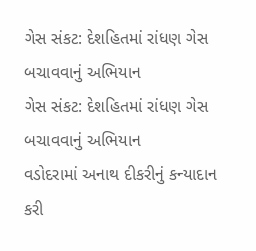ગેસ સંકટ: દેશહિતમાં રાંધણ ગેસ બચાવવાનું અભિયાન
ગેસ સંકટ: દેશહિતમાં રાંધણ ગેસ બચાવવાનું અભિયાન
વડોદરામાં અનાથ દીકરીનું કન્યાદાન કરી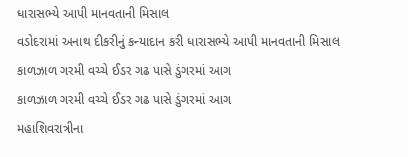ધારાસભ્યે આપી માનવતાની મિસાલ
વડોદરામાં અનાથ દીકરીનું કન્યાદાન કરી ધારાસભ્યે આપી માનવતાની મિસાલ
કાળઝાળ ગરમી વચ્ચે ઈડર ગઢ પાસે ડુંગરમાં આગ
કાળઝાળ ગરમી વચ્ચે ઈડર ગઢ પાસે ડુંગરમાં આગ
મહાશિવરાત્રીના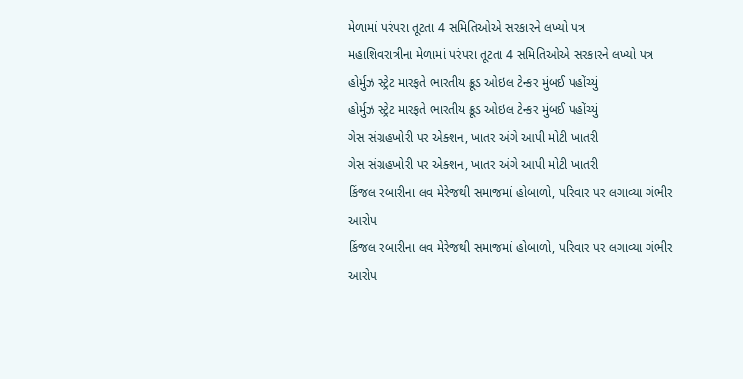મેળામાં પરંપરા તૂટતા 4 સમિતિઓએ સરકારને લખ્યો પત્ર
મહાશિવરાત્રીના મેળામાં પરંપરા તૂટતા 4 સમિતિઓએ સરકારને લખ્યો પત્ર
હોર્મુઝ સ્ટ્રેટ મારફતે ભારતીય ક્રૂડ ઓઇલ ટેન્કર મુંબઈ પહોંચ્યું
હોર્મુઝ સ્ટ્રેટ મારફતે ભારતીય ક્રૂડ ઓઇલ ટેન્કર મુંબઈ પહોંચ્યું
ગેસ સંગ્રહખોરી પર એક્શન, ખાતર અંગે આપી મોટી ખાતરી
ગેસ સંગ્રહખોરી પર એક્શન, ખાતર અંગે આપી મોટી ખાતરી
કિંજલ રબારીના લવ મેરેજથી સમાજમાં હોબાળો, પરિવાર પર લગાવ્યા ગંભીર આરોપ
કિંજલ રબારીના લવ મેરેજથી સમાજમાં હોબાળો, પરિવાર પર લગાવ્યા ગંભીર આરોપ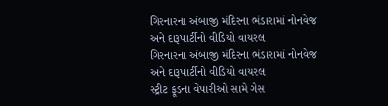ગિરનારના અંબાજી મંદિરના ભંડારામાં નોનવેજ અને દારૂપાર્ટીનો વીડિયો વાયરલ
ગિરનારના અંબાજી મંદિરના ભંડારામાં નોનવેજ અને દારૂપાર્ટીનો વીડિયો વાયરલ
સ્ટ્રીટ ફૂડના વેપારીઓ સામે ગેસ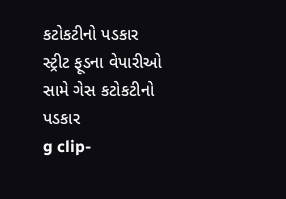કટોકટીનો પડકાર
સ્ટ્રીટ ફૂડના વેપારીઓ સામે ગેસ કટોકટીનો પડકાર
g clip-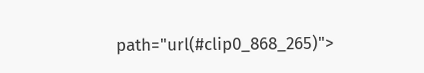path="url(#clip0_868_265)">